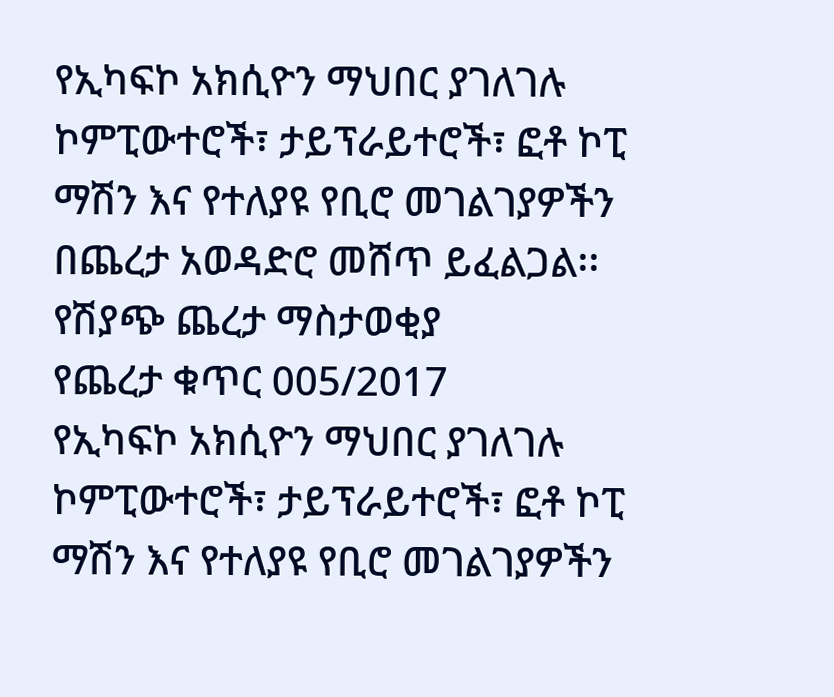የኢካፍኮ አክሲዮን ማህበር ያገለገሉ ኮምፒውተሮች፣ ታይፕራይተሮች፣ ፎቶ ኮፒ ማሽን እና የተለያዩ የቢሮ መገልገያዎችን በጨረታ አወዳድሮ መሸጥ ይፈልጋል፡፡
የሽያጭ ጨረታ ማስታወቂያ
የጨረታ ቁጥር 005/2017
የኢካፍኮ አክሲዮን ማህበር ያገለገሉ ኮምፒውተሮች፣ ታይፕራይተሮች፣ ፎቶ ኮፒ ማሽን እና የተለያዩ የቢሮ መገልገያዎችን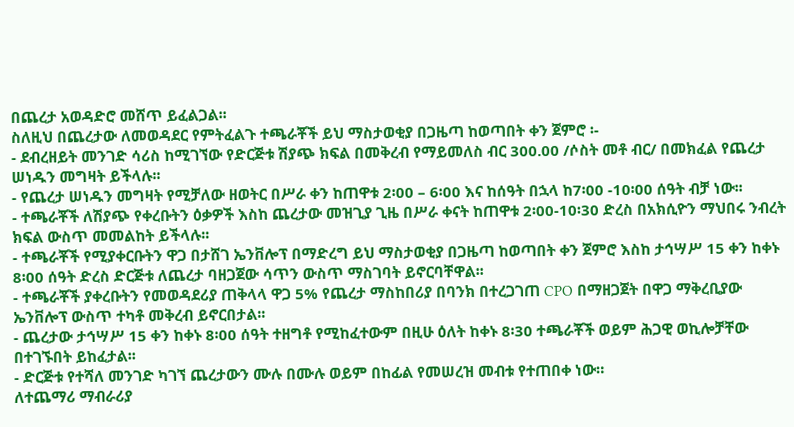በጨረታ አወዳድሮ መሸጥ ይፈልጋል፡፡
ስለዚህ በጨረታው ለመወዳደር የምትፈልጉ ተጫራቾች ይህ ማስታወቂያ በጋዜጣ ከወጣበት ቀን ጀምሮ ፡-
- ደብረዘይት መንገድ ሳሪስ ከሚገኘው የድርጅቱ ሽያጭ ክፍል በመቅረብ የማይመለስ ብር 300.00 /ሶስት መቶ ብር/ በመክፈል የጨረታ ሠነዱን መግዛት ይችላሉ፡፡
- የጨረታ ሠነዱን መግዛት የሚቻለው ዘወትር በሥራ ቀን ከጠዋቱ 2፡00 – 6፡00 እና ከሰዓት በኋላ ከ7፡00 -10፡00 ሰዓት ብቻ ነው፡፡
- ተጫራቾች ለሽያጭ የቀረቡትን ዕቃዎች እስከ ጨረታው መዝጊያ ጊዜ በሥራ ቀናት ከጠዋቱ 2፡00-10፡30 ድረስ በአክሲዮን ማህበሩ ንብረት ክፍል ውስጥ መመልከት ይችላሉ፡፡
- ተጫራቾች የሚያቀርቡትን ዋጋ በታሸገ ኤንቨሎፕ በማድረግ ይህ ማስታወቂያ በጋዜጣ ከወጣበት ቀን ጀምሮ እስከ ታኅሣሥ 15 ቀን ከቀኑ 8፡00 ሰዓት ድረስ ድርጅቱ ለጨረታ ባዘጋጀው ሳጥን ውስጥ ማስገባት ይኖርባቸዋል፡፡
- ተጫራቾች ያቀረቡትን የመወዳደሪያ ጠቅላላ ዋጋ 5% የጨረታ ማስከበሪያ በባንክ በተረጋገጠ CPO በማዘጋጀት በዋጋ ማቅረቢያው ኤንቨሎፕ ውስጥ ተካቶ መቅረብ ይኖርበታል፡፡
- ጨረታው ታኅሣሥ 15 ቀን ከቀኑ 8፡00 ሰዓት ተዘግቶ የሚከፈተውም በዚሁ ዕለት ከቀኑ 8፡30 ተጫራቾች ወይም ሕጋዊ ወኪሎቻቸው በተገኙበት ይከፈታል፡፡
- ድርጅቱ የተሻለ መንገድ ካገኘ ጨረታውን ሙሉ በሙሉ ወይም በከፊል የመሠረዝ መብቱ የተጠበቀ ነው።
ለተጨማሪ ማብራሪያ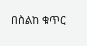በስልከ ቁጥር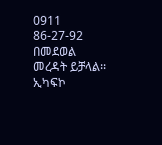0911 86-27-92 በመደወል መረዳት ይቻላል፡፡
ኢካፍኮ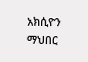አክሲዮን ማህበር